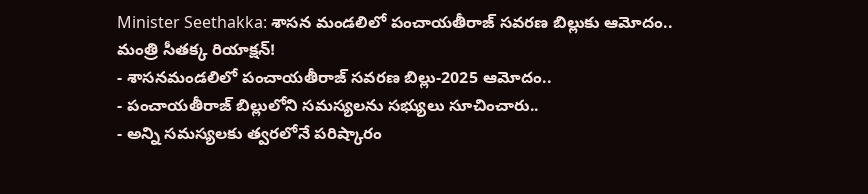Minister Seethakka: శాసన మండలిలో పంచాయతీరాజ్ సవరణ బిల్లుకు ఆమోదం.. మంత్రి సీతక్క రియాక్షన్!
- శాసనమండలిలో పంచాయతీరాజ్ సవరణ బిల్లు-2025 ఆమోదం..
- పంచాయతీరాజ్ బిల్లులోని సమస్యలను సభ్యులు సూచించారు..
- అన్ని సమస్యలకు త్వరలోనే పరిష్కారం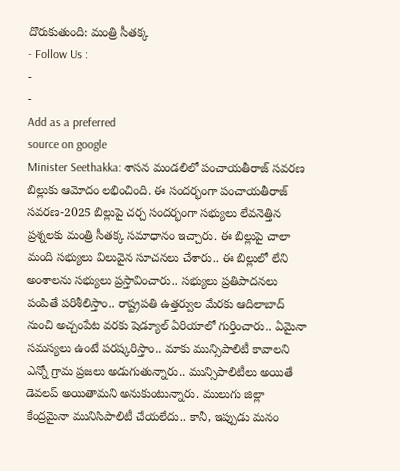దొరుకుతుంది: మంత్రి సీతక్క
- Follow Us :
-
-
Add as a preferred
source on google
Minister Seethakka: శాసన మండలిలో పంచాయతీరాజ్ సవరణ బిల్లుకు ఆమోదం లభించింది. ఈ సందర్భంగా పంచాయతీరాజ్ సవరణ-2025 బిల్లుపై చర్చ సందర్భంగా సభ్యులు లేవనెత్తిన ప్రశ్నలకు మంత్రి సీతక్క సమాధానం ఇచ్చారు. ఈ బిల్లుపై చాలా మంది సభ్యులు విలువైన సూచనలు చేశారు.. ఈ బిల్లులో లేని అంశాలను సభ్యులు ప్రస్తావించారు.. సభ్యులు ప్రతిపాదనలు పంపితే పరిశీలిస్తాం.. రాష్ట్రపతి ఉత్తర్వుల మేరకు ఆదిలాబాద్ నుంచి అచ్చంపేట వరకు షెడ్యూల్ ఏరియాలో గుర్తించారు.. ఏమైనా సమస్యలు ఉంటే పరష్కరిస్తాం.. మాకు మున్సిపాలిటీ కావాలని ఎన్నో గ్రామ ప్రజలు అడుగుతున్నారు.. మున్సిపాలిటీలు అయితే డెవలప్ అయితామని అనుకుంటున్నారు. ములుగు జిల్లా కేంద్రమైనా మునిసిపాలిటీ చేయలేదు.. కానీ, ఇప్పుడు మనం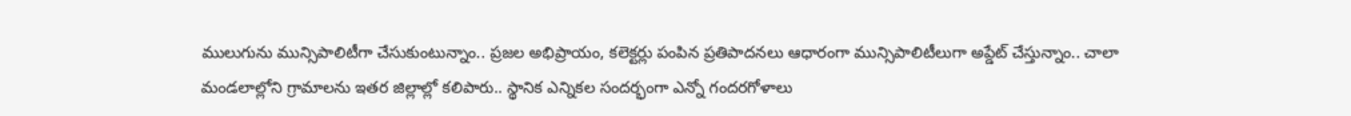ములుగును మున్సిపాలిటీగా చేసుకుంటున్నాం.. ప్రజల అభిప్రాయం, కలెక్టర్లు పంపిన ప్రతిపాదనలు ఆధారంగా మున్సిపాలిటీలుగా అప్డేట్ చేస్తున్నాం.. చాలా మండలాల్లోని గ్రామాలను ఇతర జిల్లాల్లో కలిపారు.. స్థానిక ఎన్నికల సందర్భంగా ఎన్నో గందరగోళాలు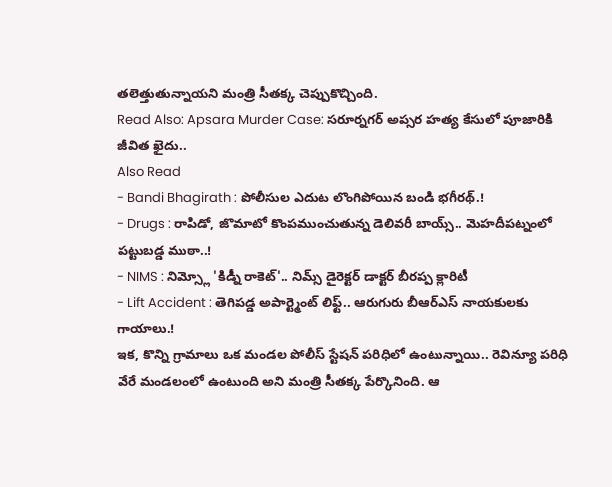తలెత్తుతున్నాయని మంత్రి సీతక్క చెప్పుకొచ్చింది.
Read Also: Apsara Murder Case: సరూర్నగర్ అప్సర హత్య కేసులో పూజారికి జీవిత ఖైదు..
Also Read
- Bandi Bhagirath : పోలీసుల ఎదుట లొంగిపోయిన బండి భగీరథ్.!
- Drugs : రాపిడో, జొమాటో కొంపముంచుతున్న డెలివరీ బాయ్స్.. మెహదీపట్నంలో పట్టుబడ్డ ముఠా..!
- NIMS : నిమ్స్లో 'కిడ్నీ రాకెట్'.. నిమ్స్ డైరెక్టర్ డాక్టర్ బీరప్ప క్లారిటీ
- Lift Accident : తెగిపడ్డ అపార్ట్మెంట్ లిఫ్ట్.. ఆరుగురు బీఆర్ఎస్ నాయకులకు గాయాలు.!
ఇక, కొన్ని గ్రామాలు ఒక మండల పోలీస్ స్టేషన్ పరిధిలో ఉంటున్నాయి.. రెవిన్యూ పరిధి వేరే మండలంలో ఉంటుంది అని మంత్రి సీతక్క పేర్కొనింది. ఆ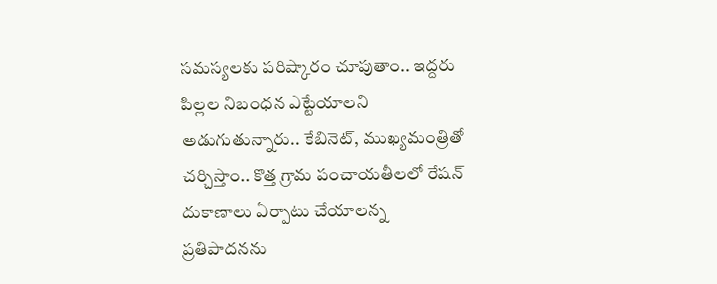సమస్యలకు పరిష్కారం చూపుతాం.. ఇద్దరు పిల్లల నిబంధన ఎట్టేయాలని అడుగుతున్నారు.. కేబినెట్, ముఖ్యమంత్రితో చర్చిస్తాం.. కొత్త గ్రామ పంచాయతీలలో రేషన్ దుకాణాలు ఏర్పాటు చేయాలన్న ప్రతిపాదనను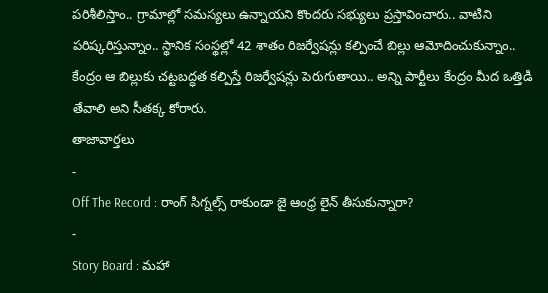పరిశీలిస్తాం.. గ్రామాల్లో సమస్యలు ఉన్నాయని కొందరు సభ్యులు ప్రస్తావించారు.. వాటిని పరిష్కరిస్తున్నాం.. స్థానిక సంస్థల్లో 42 శాతం రిజర్వేషన్లు కల్పించే బిల్లు ఆమోదించుకున్నాం.. కేంద్రం ఆ బిల్లుకు చట్టబద్ధత కల్పిస్తే రిజర్వేషన్లు పెరుగుతాయి.. అన్ని పార్టీలు కేంద్రం మీద ఒత్తిడి తేవాలి అని సీతక్క కోరారు.
తాజావార్తలు
-
Off The Record : రాంగ్ సిగ్నల్స్ రాకుండా జై ఆంధ్ర లైన్ తీసుకున్నారా?
-
Story Board : మహా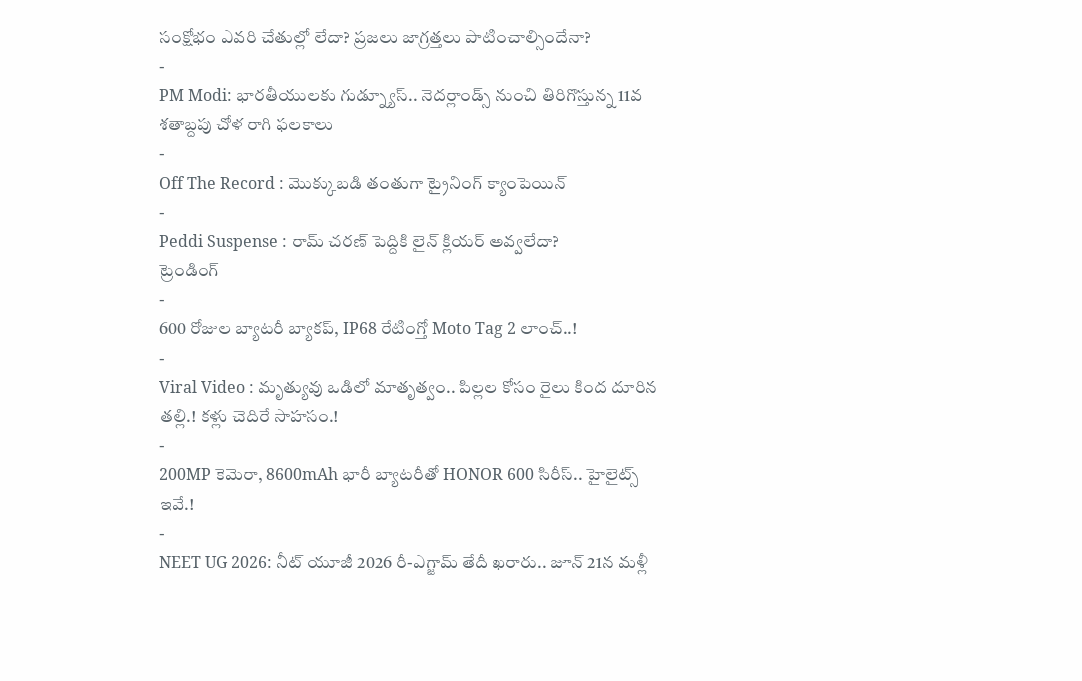సంక్షోభం ఎవరి చేతుల్లో లేదా? ప్రజలు జాగ్రత్తలు పాటించాల్సిందేనా?
-
PM Modi: భారతీయులకు గుడ్న్యూస్.. నెదర్లాండ్స్ నుంచి తిరిగొస్తున్న 11వ శతాబ్దపు చోళ రాగి ఫలకాలు
-
Off The Record : మొక్కుబడి తంతుగా ట్రైనింగ్ క్యాంపెయిన్
-
Peddi Suspense : రామ్ చరణ్ పెద్దికి లైన్ క్లియర్ అవ్వలేదా?
ట్రెండింగ్
-
600 రోజుల బ్యాటరీ బ్యాకప్, IP68 రేటింగ్తో Moto Tag 2 లాంచ్..!
-
Viral Video : మృత్యువు ఒడిలో మాతృత్వం.. పిల్లల కోసం రైలు కింద దూరిన తల్లి.! కళ్లు చెదిరే సాహసం.!
-
200MP కెమెరా, 8600mAh భారీ బ్యాటరీతో HONOR 600 సిరీస్.. హైలైట్స్ ఇవే.!
-
NEET UG 2026: నీట్ యూజీ 2026 రీ-ఎగ్జామ్ తేదీ ఖరారు.. జూన్ 21న మళ్లీ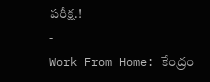పరీక్ష.!
-
Work From Home: కేంద్రం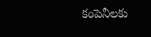కంపెనీలకు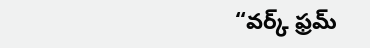“వర్క్ ఫ్రమ్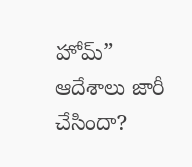హోమ్” ఆదేశాలు జారీ చేసిందా?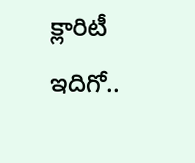క్లారిటీ ఇదిగో..